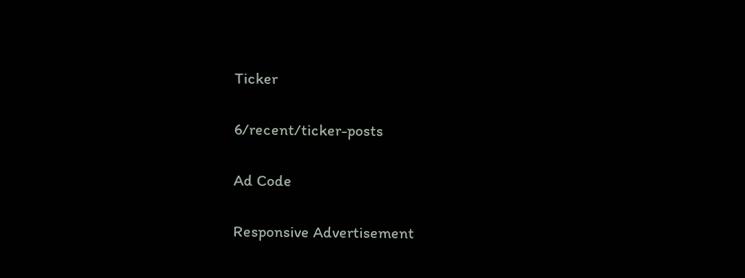Ticker

6/recent/ticker-posts

Ad Code

Responsive Advertisement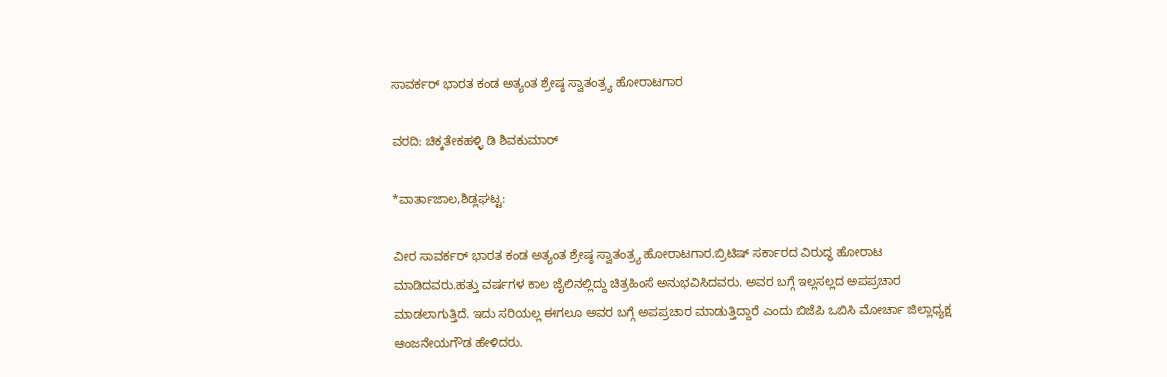ಸಾವರ್ಕರ್ ಭಾರತ ಕಂಡ ಅತ್ಯಂತ ಶ್ರೇಷ್ಠ ಸ್ವಾತಂತ್ರ್ಯ ಹೋರಾಟಗಾರ

ವರದಿ: ಚಿಕ್ಕತೇಕಹಳ್ಳಿ ಡಿ ಶಿವಕುಮಾರ್

*ವಾರ್ತಾಜಾಲ,ಶಿಡ್ಲಘಟ್ಟ:

ವೀರ ಸಾವರ್ಕರ್ ಭಾರತ ಕಂಡ ಅತ್ಯಂತ ಶ್ರೇಷ್ಠ ಸ್ವಾತಂತ್ರ್ಯ ಹೋರಾಟಗಾರ.ಬ್ರಿಟಿಷ್ ಸರ್ಕಾರದ ವಿರುದ್ಧ ಹೋರಾಟ ಮಾಡಿದವರು.ಹತ್ತು ವರ್ಷಗಳ ಕಾಲ ಜೈಲಿನಲ್ಲಿದ್ದು ಚಿತ್ರಹಿಂಸೆ ಅನುಭವಿಸಿದವರು. ಅವರ ಬಗ್ಗೆ ಇಲ್ಲಸಲ್ಲದ ಅಪಪ್ರಚಾರ ಮಾಡಲಾಗುತ್ತಿದೆ. ಇದು ಸರಿಯಲ್ಲ ಈಗಲೂ ಅವರ ಬಗ್ಗೆ ಅಪಪ್ರಚಾರ ಮಾಡುತ್ತಿದ್ದಾರೆ ಎಂದು ಬಿಜೆಪಿ ಒಬಿಸಿ ಮೋರ್ಚಾ ಜಿಲ್ಲಾಧ್ಯಕ್ಷ ಆಂಜನೇಯಗೌಡ ಹೇಳಿದರು.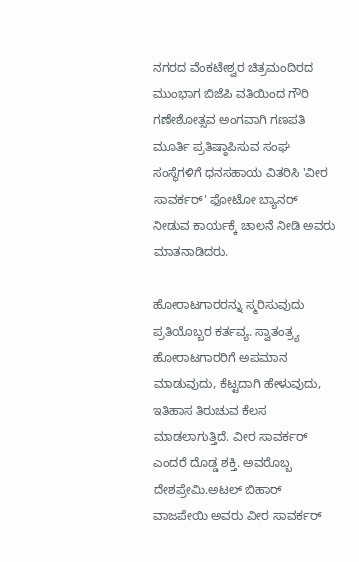ನಗರದ ವೆಂಕಟೇಶ್ವರ ಚಿತ್ರಮಂದಿರದ ಮುಂಭಾಗ ಬಿಜೆಪಿ ವತಿಯಿಂದ ಗೌರಿ ಗಣೇಶೋತ್ಸವ ಅಂಗವಾಗಿ ಗಣಪತಿ ಮೂರ್ತಿ ಪ್ರತಿಷ್ಠಾಪಿಸುವ ಸಂಘ ಸಂಸ್ಥೆಗಳಿಗೆ ಧನಸಹಾಯ ವಿತರಿಸಿ 'ವೀರ ಸಾವರ್ಕರ್' ಫೋಟೋ ಬ್ಯಾನರ್ ನೀಡುವ ಕಾರ್ಯಕ್ಕೆ ಚಾಲನೆ ನೀಡಿ ಅವರು ಮಾತನಾಡಿದರು.

ಹೋರಾಟಗಾರರನ್ನು ಸ್ಮರಿಸುವುದು ಪ್ರತಿಯೊಬ್ಬರ ಕರ್ತವ್ಯ. ಸ್ವಾತಂತ್ರ್ಯ ಹೋರಾಟಗಾರರಿಗೆ ಅಪಮಾನ ಮಾಡುವುದು, ಕೆಟ್ಟದಾಗಿ ಹೇಳುವುದು, ಇತಿಹಾಸ ತಿರುಚುವ ಕೆಲಸ ಮಾಡಲಾಗುತ್ತಿದೆ. ವೀರ ಸಾವರ್ಕರ್ ಎಂದರೆ ದೊಡ್ಡ ಶಕ್ತಿ. ಅವರೊಬ್ಬ ದೇಶಪ್ರೇಮಿ.ಅಟಲ್ ಬಿಹಾರ್ ವಾಜಪೇಯಿ ಅವರು ವೀರ ಸಾವರ್ಕರ್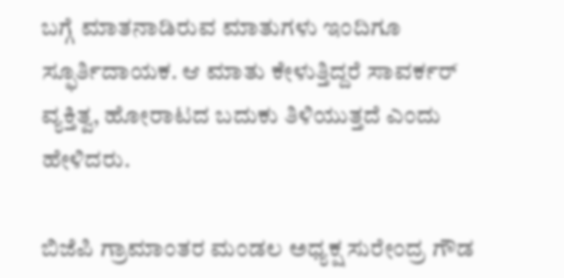ಬಗ್ಗೆ ಮಾತನಾಡಿರುವ ಮಾತುಗಳು ಇಂದಿಗೂ ಸ್ಫೂರ್ತಿದಾಯಕ. ಆ ಮಾತು ಕೇಳುತ್ತಿದ್ದರೆ ಸಾವರ್ಕರ್ ವ್ಯಕ್ತಿತ್ವ, ಹೋರಾಟದ ಬದುಕು ತಿಳಿಯುತ್ತದೆ ಎಂದು ಹೇಳಿದರು.

ಬಿಜೆಪಿ ಗ್ರಾಮಾಂತರ ಮಂಡಲ ಅಧ್ಯಕ್ಷ ಸುರೇಂದ್ರ ಗೌಡ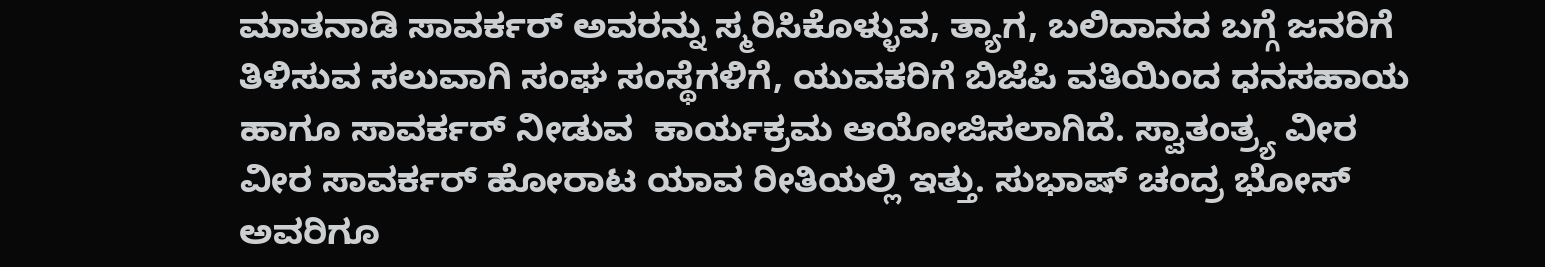ಮಾತನಾಡಿ ಸಾವರ್ಕರ್ ಅವರನ್ನು ಸ್ಮರಿಸಿಕೊಳ್ಳುವ, ತ್ಯಾಗ, ಬಲಿದಾನದ ಬಗ್ಗೆ ಜನರಿಗೆ ತಿಳಿಸುವ ಸಲುವಾಗಿ ಸಂಘ ಸಂಸ್ಥೆಗಳಿಗೆ, ಯುವಕರಿಗೆ ಬಿಜೆಪಿ ವತಿಯಿಂದ ಧನಸಹಾಯ ಹಾಗೂ ಸಾವರ್ಕರ್ ನೀಡುವ  ಕಾರ್ಯಕ್ರಮ ಆಯೋಜಿಸಲಾಗಿದೆ. ಸ್ವಾತಂತ್ರ್ಯ ವೀರ ವೀರ ಸಾವರ್ಕರ್ ಹೋರಾಟ ಯಾವ ರೀತಿಯಲ್ಲಿ ಇತ್ತು. ಸುಭಾಷ್ ಚಂದ್ರ ಭೋಸ್ ಅವರಿಗೂ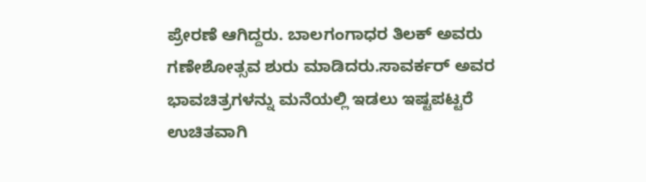ಪ್ರೇರಣೆ ಆಗಿದ್ದರು. ಬಾಲಗಂಗಾಧರ ತಿಲಕ್ ಅವರು ಗಣೇಶೋತ್ಸವ ಶುರು ಮಾಡಿದರು.ಸಾವರ್ಕರ್ ಅವರ ಭಾವಚಿತ್ರಗಳನ್ನು ಮನೆಯಲ್ಲಿ ಇಡಲು ಇಷ್ಟಪಟ್ಟರೆ  ಉಚಿತವಾಗಿ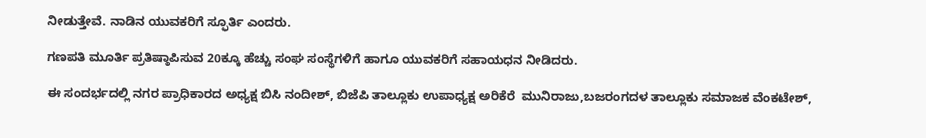ನೀಡುತ್ತೇವೆ. ನಾಡಿನ ಯುವಕರಿಗೆ ಸ್ಫೂರ್ತಿ ಎಂದರು.

ಗಣಪತಿ ಮೂರ್ತಿ ಪ್ರತಿಷ್ಠಾಪಿಸುವ 20ಕ್ಕೂ ಹೆಚ್ಚು ಸಂಘ ಸಂಸ್ಥೆಗಳಿಗೆ ಹಾಗೂ ಯುವಕರಿಗೆ ಸಹಾಯಧನ ನೀಡಿದರು.

ಈ ಸಂದರ್ಭದಲ್ಲಿ ನಗರ ಪ್ರಾಧಿಕಾರದ ಅಧ್ಯಕ್ಷ ಬಿಸಿ ನಂದೀಶ್, ಬಿಜೆಪಿ ತಾಲ್ಲೂಕು ಉಪಾಧ್ಯಕ್ಷ ಅರಿಕೆರೆ  ಮುನಿರಾಜು,ಬಜರಂಗದಳ ತಾಲ್ಲೂಕು ಸಮಾಜಕ ವೆಂಕಟೇಶ್,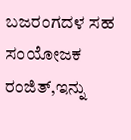ಬಜರಂಗದಳ ಸಹ ಸಂಯೋಜಕ ರಂಜಿತ್,ಇನ್ನು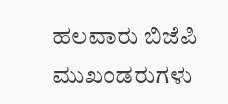ಹಲವಾರು ಬಿಜೆಪಿ ಮುಖಂಡರುಗಳು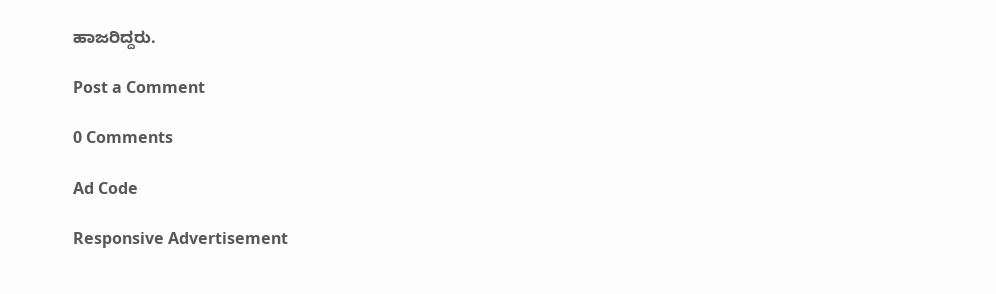ಹಾಜರಿದ್ದರು.

Post a Comment

0 Comments

Ad Code

Responsive Advertisement